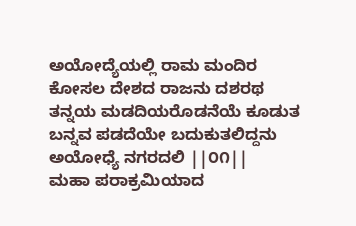ಅಯೋದ್ಯೆಯಲ್ಲಿ ರಾಮ ಮಂದಿರ
ಕೋಸಲ ದೇಶದ ರಾಜನು ದಶರಥ
ತನ್ನಯ ಮಡದಿಯರೊಡನೆಯೆ ಕೂಡುತ
ಬನ್ನವ ಪಡದೆಯೇ ಬದುಕುತಲಿದ್ದನು
ಅಯೋಧ್ಯೆ ನಗರದಲಿ ||೦೧||
ಮಹಾ ಪರಾಕ್ರಮಿಯಾದ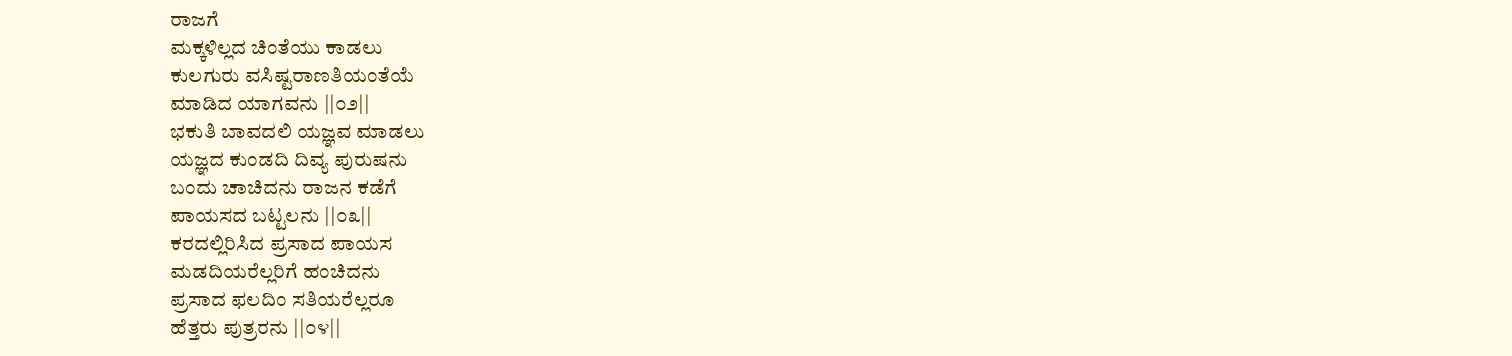ರಾಜಗೆ
ಮಕ್ಕಳಿಲ್ಲದ ಚಿಂತೆಯು ಕಾಡಲು
ಕುಲಗುರು ವಸಿಷ್ಟರಾಣತಿಯಂತೆಯೆ
ಮಾಡಿದ ಯಾಗವನು ||೦೨||
ಭಕುತಿ ಬಾವದಲಿ ಯಜ್ಞವ ಮಾಡಲು
ಯಜ್ಞದ ಕುಂಡದಿ ದಿವ್ಯ ಪುರುಷನು
ಬಂದು ಚಾಚಿದನು ರಾಜನ ಕಡೆಗೆ
ಪಾಯಸದ ಬಟ್ಟಲನು ||೦೩||
ಕರದಲ್ಲಿರಿಸಿದ ಪ್ರಸಾದ ಪಾಯಸ
ಮಡದಿಯರೆಲ್ಲರಿಗೆ ಹಂಚಿದನು
ಪ್ರಸಾದ ಫಲದಿಂ ಸತಿಯರೆಲ್ಲರೂ
ಹೆತ್ತರು ಪುತ್ರರನು ||೦೪||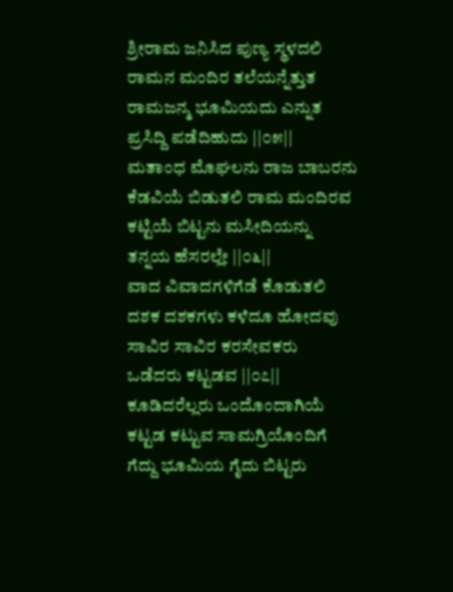ಶ್ರೀರಾಮ ಜನಿಸಿದ ಪುಣ್ಯ ಸ್ಥಳದಲಿ
ರಾಮನ ಮಂದಿರ ತಲೆಯನ್ನೆತ್ತುತ
ರಾಮಜನ್ಮ ಭೂಮಿಯದು ಎನ್ನುತ
ಪ್ರಸಿದ್ದಿ ಪಡೆದಿಹುದು ||೦೫||
ಮತಾಂಧ ಮೊಘಲನು ರಾಜ ಬಾಬರನು
ಕೆಡವಿಯೆ ಬಿಡುತಲಿ ರಾಮ ಮಂದಿರವ
ಕಟ್ಟಿಯೆ ಬಿಟ್ಟನು ಮಸೀದಿಯನ್ನು
ತನ್ನಯ ಹೆಸರಲ್ಲೇ ||೦೬||
ವಾದ ವಿವಾದಗಳಿಗೆಡೆ ಕೊಡುತಲಿ
ದಶಕ ದಶಕಗಳು ಕಳೆದೂ ಹೋದವು
ಸಾವಿರ ಸಾವಿರ ಕರಸೇವಕರು
ಒಡೆದರು ಕಟ್ಟಡವ ||೦೭||
ಕೂಡಿದರೆಲ್ಲರು ಒಂದೊಂದಾಗಿಯೆ
ಕಟ್ಟಡ ಕಟ್ಟುವ ಸಾಮಗ್ರಿಯೊಂದಿಗೆ
ಗೆದ್ದು ಭೂಮಿಯ ಗೈದು ಬಿಟ್ಟರು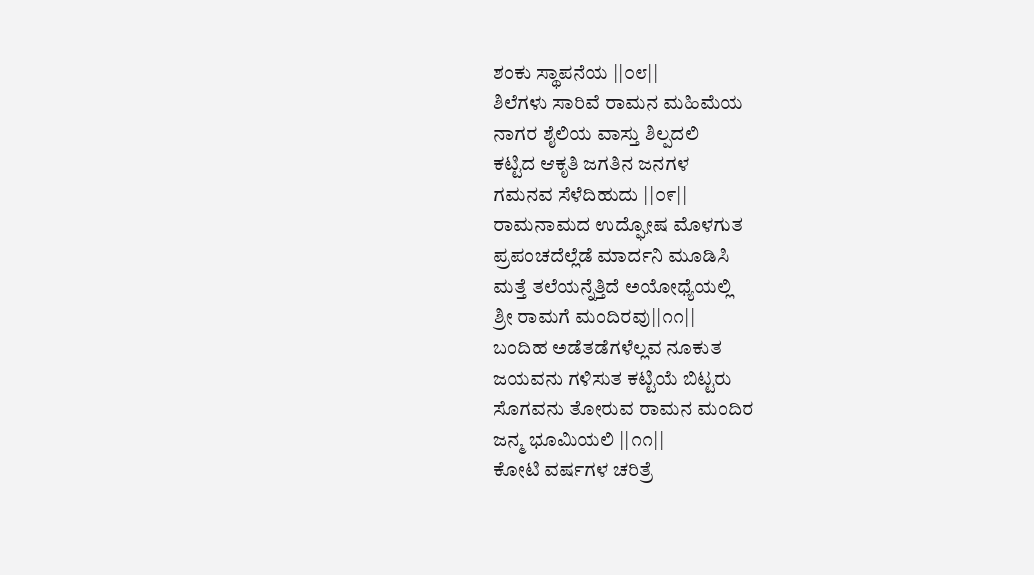ಶಂಕು ಸ್ಥಾಪನೆಯ ||೦೮||
ಶಿಲೆಗಳು ಸಾರಿವೆ ರಾಮನ ಮಹಿಮೆಯ
ನಾಗರ ಶೈಲಿಯ ವಾಸ್ತು ಶಿಲ್ಪದಲಿ
ಕಟ್ಟಿದ ಆಕೃತಿ ಜಗತಿನ ಜನಗಳ
ಗಮನವ ಸೆಳೆದಿಹುದು ||೦೯||
ರಾಮನಾಮದ ಉದ್ಘೋಷ ಮೊಳಗುತ
ಪ್ರಪಂಚದೆಲ್ಲೆಡೆ ಮಾರ್ದನಿ ಮೂಡಿಸಿ
ಮತ್ತೆ ತಲೆಯನ್ನೆತ್ತಿದೆ ಅಯೋಧ್ಯೆಯಲ್ಲಿ
ಶ್ರೀ ರಾಮಗೆ ಮಂದಿರವು||೧೧||
ಬಂದಿಹ ಅಡೆತಡೆಗಳೆಲ್ಲವ ನೂಕುತ
ಜಯವನು ಗಳಿಸುತ ಕಟ್ಟಿಯೆ ಬಿಟ್ಟರು
ಸೊಗವನು ತೋರುವ ರಾಮನ ಮಂದಿರ
ಜನ್ಮ ಭೂಮಿಯಲಿ ||೧೧||
ಕೋಟಿ ವರ್ಷಗಳ ಚರಿತ್ರೆ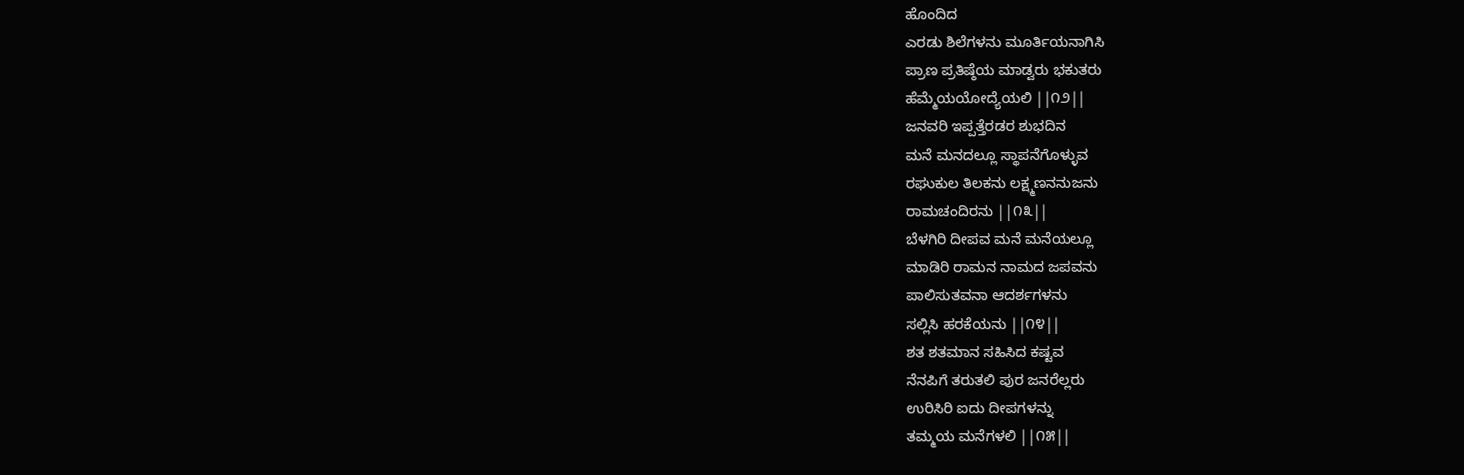ಹೊಂದಿದ
ಎರಡು ಶಿಲೆಗಳನು ಮೂರ್ತಿಯನಾಗಿಸಿ
ಪ್ರಾಣ ಪ್ರತಿಷ್ಠೆಯ ಮಾಡ್ವರು ಭಕುತರು
ಹೆಮ್ಮೆಯಯೋದ್ಯೆಯಲಿ ||೧೨||
ಜನವರಿ ಇಪ್ಪತ್ತೆರಡರ ಶುಭದಿನ
ಮನೆ ಮನದಲ್ಲೂ ಸ್ಥಾಪನೆಗೊಳ್ಳುವ
ರಘುಕುಲ ತಿಲಕನು ಲಕ್ಷ್ಮಣನನುಜನು
ರಾಮಚಂದಿರನು ||೧೩||
ಬೆಳಗಿರಿ ದೀಪವ ಮನೆ ಮನೆಯಲ್ಲೂ
ಮಾಡಿರಿ ರಾಮನ ನಾಮದ ಜಪವನು
ಪಾಲಿಸುತವನಾ ಆದರ್ಶಗಳನು
ಸಲ್ಲಿಸಿ ಹರಕೆಯನು ||೧೪||
ಶತ ಶತಮಾನ ಸಹಿಸಿದ ಕಷ್ಟವ
ನೆನಪಿಗೆ ತರುತಲಿ ಪುರ ಜನರೆಲ್ಲರು
ಉರಿಸಿರಿ ಐದು ದೀಪಗಳನ್ನು
ತಮ್ಮಯ ಮನೆಗಳಲಿ ||೧೫||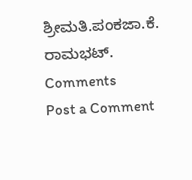ಶ್ರೀಮತಿ.ಪಂಕಜಾ.ಕೆ. ರಾಮಭಟ್.
Comments
Post a Comment